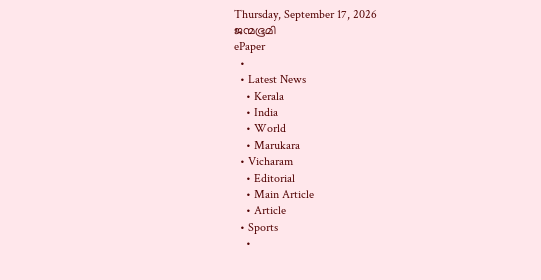Thursday, September 17, 2026
ജന്മഭൂമി
ePaper
  •
  • Latest News
    • Kerala
    • India
    • World
    • Marukara
  • Vicharam
    • Editorial
    • Main Article
    • Article
  • Sports
    •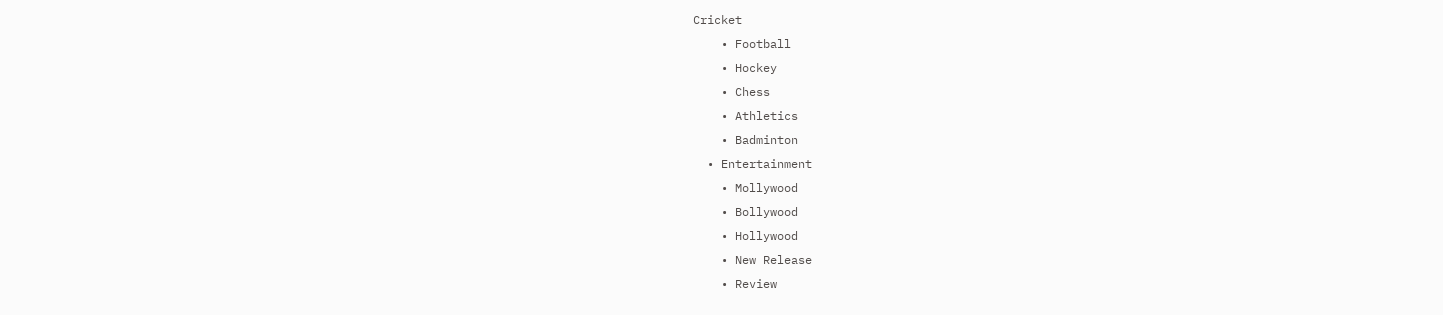Cricket
    • Football
    • Hockey
    • Chess
    • Athletics
    • Badminton
  • Entertainment
    • Mollywood
    • Bollywood
    • Hollywood
    • New Release
    • Review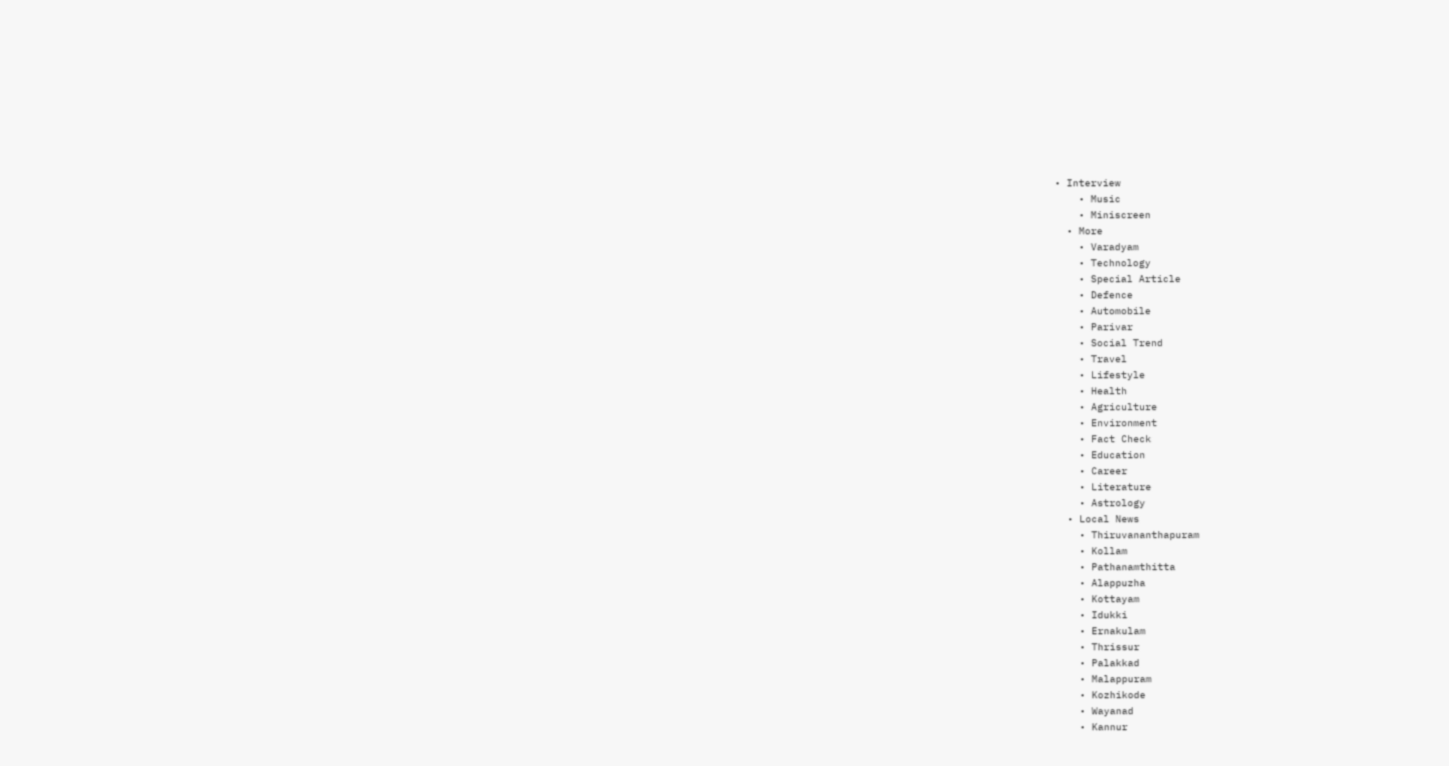• Interview
    • Music
    • Miniscreen
  • More
    • Varadyam
    • Technology
    • Special Article
    • Defence
    • Automobile
    • Parivar
    • Social Trend
    • Travel
    • Lifestyle
    • Health
    • Agriculture
    • Environment
    • Fact Check
    • Education
    • Career
    • Literature
    • Astrology
  • Local News
    • Thiruvananthapuram
    • Kollam
    • Pathanamthitta
    • Alappuzha
    • Kottayam
    • Idukki
    • Ernakulam
    • Thrissur
    • Palakkad
    • Malappuram
    • Kozhikode
    • Wayanad
    • Kannur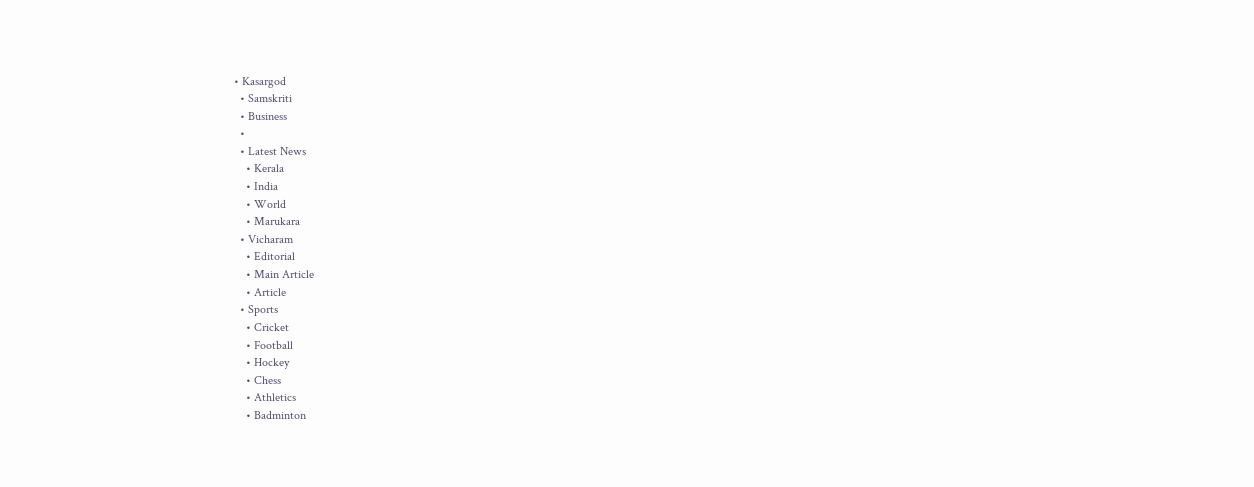• Kasargod
  • Samskriti
  • Business
  •
  • Latest News
    • Kerala
    • India
    • World
    • Marukara
  • Vicharam
    • Editorial
    • Main Article
    • Article
  • Sports
    • Cricket
    • Football
    • Hockey
    • Chess
    • Athletics
    • Badminton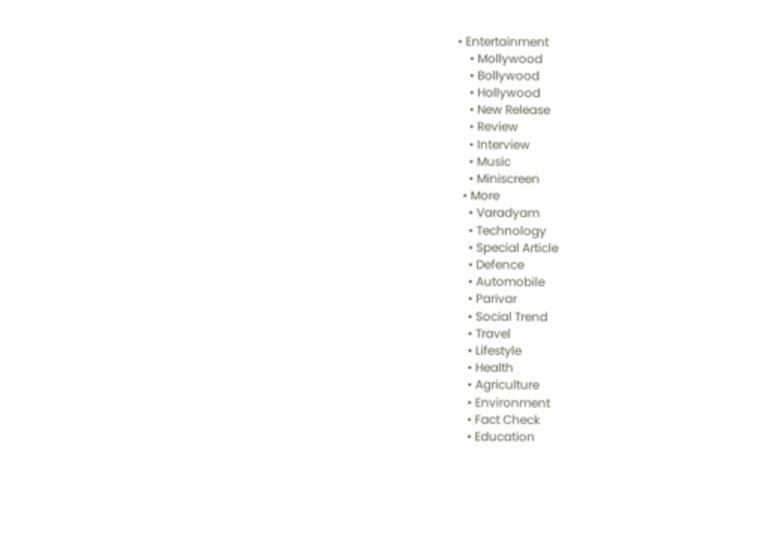• Entertainment
    • Mollywood
    • Bollywood
    • Hollywood
    • New Release
    • Review
    • Interview
    • Music
    • Miniscreen
  • More
    • Varadyam
    • Technology
    • Special Article
    • Defence
    • Automobile
    • Parivar
    • Social Trend
    • Travel
    • Lifestyle
    • Health
    • Agriculture
    • Environment
    • Fact Check
    • Education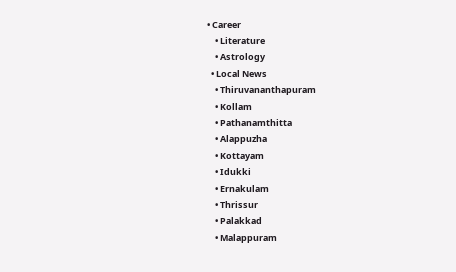• Career
    • Literature
    • Astrology
  • Local News
    • Thiruvananthapuram
    • Kollam
    • Pathanamthitta
    • Alappuzha
    • Kottayam
    • Idukki
    • Ernakulam
    • Thrissur
    • Palakkad
    • Malappuram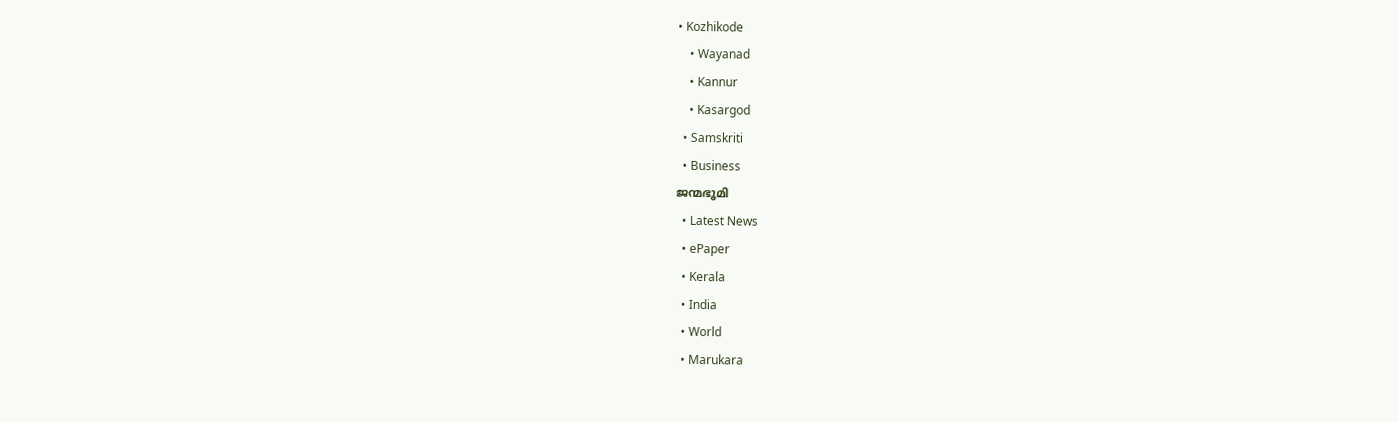• Kozhikode
    • Wayanad
    • Kannur
    • Kasargod
  • Samskriti
  • Business
ജന്മഭൂമി
  • Latest News
  • ePaper
  • Kerala
  • India
  • World
  • Marukara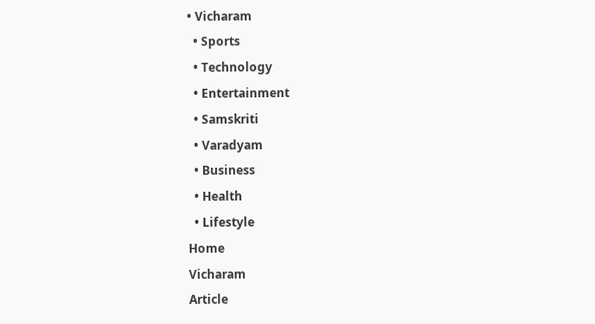• Vicharam
  • Sports
  • Technology
  • Entertainment
  • Samskriti
  • Varadyam
  • Business
  • Health
  • Lifestyle
Home
Vicharam
Article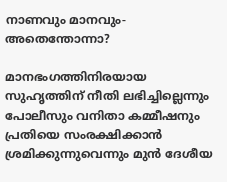നാണവും മാനവും- അതെന്തോന്നാ?

മാനഭംഗത്തിനിരയായ സുഹൃത്തിന് നീതി ലഭിച്ചില്ലെന്നും പോലീസും വനിതാ കമ്മീഷനും പ്രതിയെ സംരക്ഷിക്കാന്‍ ശ്രമിക്കുന്നുവെന്നും മുന്‍ ദേശീയ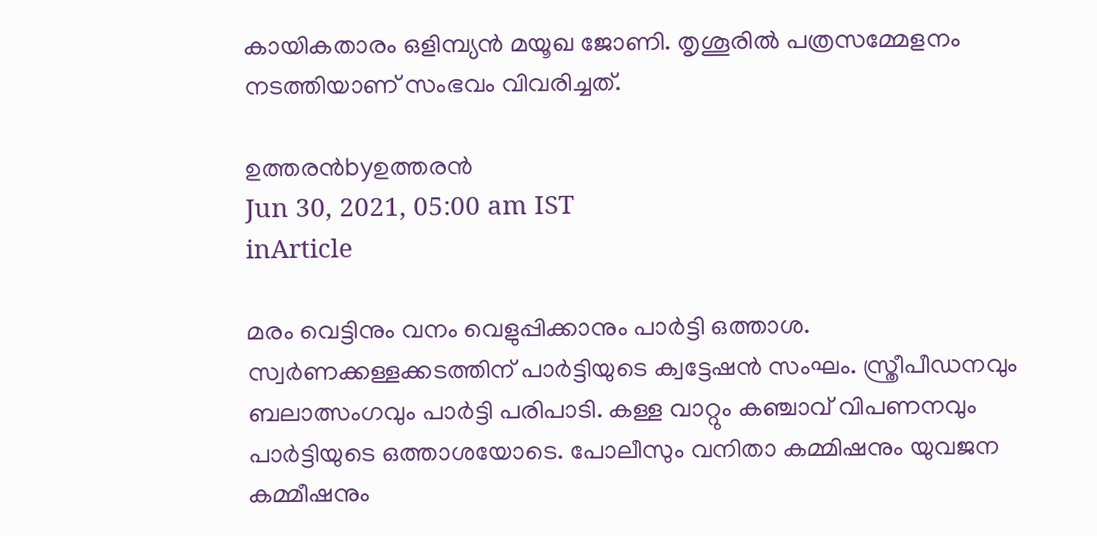കായികതാരം ഒളിമ്പ്യന്‍ മയൂഖ ജോണി. തൃശൂരില്‍ പത്രസമ്മേളനം നടത്തിയാണ് സംഭവം വിവരിച്ചത്.

ഉത്തരന്‍byഉത്തരന്‍
Jun 30, 2021, 05:00 am IST
inArticle

മരം വെട്ടിനും വനം വെളുപ്പിക്കാനും പാര്‍ട്ടി ഒത്താശ. സ്വര്‍ണക്കള്ളക്കടത്തിന് പാര്‍ട്ടിയുടെ ക്വട്ടേഷന്‍ സംഘം. സ്ത്രീപീഡനവും ബലാത്സംഗവും പാര്‍ട്ടി പരിപാടി. കള്ള വാറ്റും കഞ്ചാവ് വിപണനവും പാര്‍ട്ടിയുടെ ഒത്താശയോടെ. പോലീസും വനിതാ കമ്മിഷനും യുവജന കമ്മീഷനും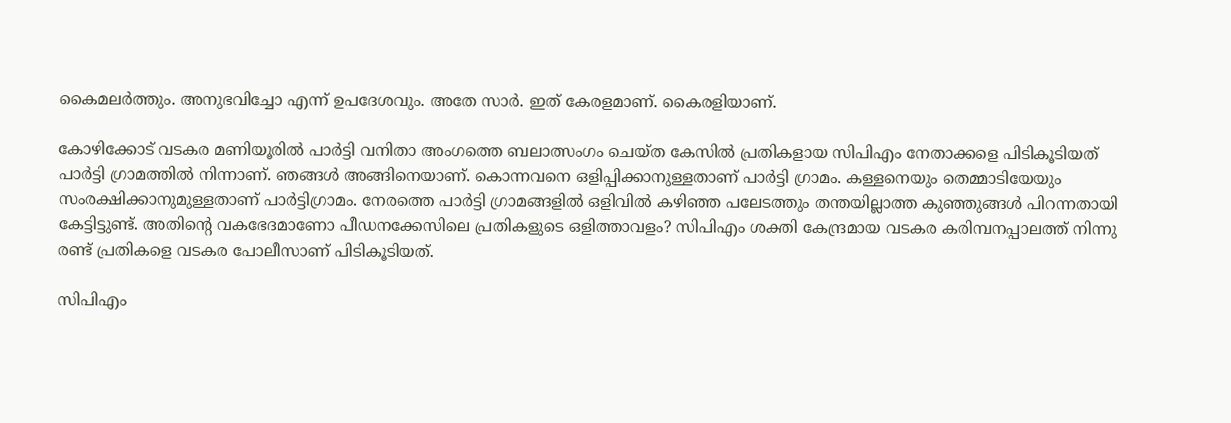കൈമലര്‍ത്തും. അനുഭവിച്ചോ എന്ന് ഉപദേശവും. അതേ സാര്‍. ഇത് കേരളമാണ്. കൈരളിയാണ്.

കോഴിക്കോട് വടകര മണിയൂരില്‍ പാര്‍ട്ടി വനിതാ അംഗത്തെ ബലാത്സംഗം ചെയ്ത കേസില്‍ പ്രതികളായ സിപിഎം നേതാക്കളെ പിടികൂടിയത് പാര്‍ട്ടി ഗ്രാമത്തില്‍ നിന്നാണ്. ഞങ്ങള്‍ അങ്ങിനെയാണ്. കൊന്നവനെ ഒളിപ്പിക്കാനുള്ളതാണ് പാര്‍ട്ടി ഗ്രാമം. കള്ളനെയും തെമ്മാടിയേയും സംരക്ഷിക്കാനുമുള്ളതാണ് പാര്‍ട്ടിഗ്രാമം. നേരത്തെ പാര്‍ട്ടി ഗ്രാമങ്ങളില്‍ ഒളിവില്‍ കഴിഞ്ഞ പലേടത്തും തന്തയില്ലാത്ത കുഞ്ഞുങ്ങള്‍ പിറന്നതായി കേട്ടിട്ടുണ്ട്. അതിന്റെ വകഭേദമാണോ പീഡനക്കേസിലെ പ്രതികളുടെ ഒളിത്താവളം? സിപിഎം ശക്തി കേന്ദ്രമായ വടകര കരിമ്പനപ്പാലത്ത് നിന്നു രണ്ട് പ്രതികളെ വടകര പോലീസാണ് പിടികൂടിയത്.

സിപിഎം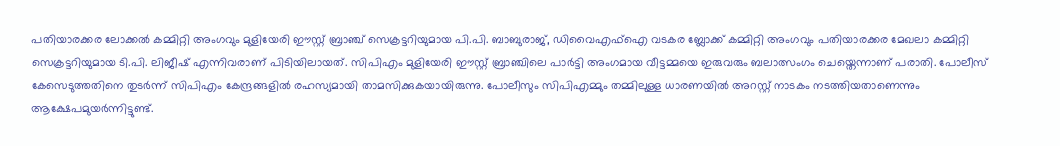പതിയാരക്കര ലോക്കല്‍ കമ്മിറ്റി അംഗവും മുളിയേരി ഈസ്റ്റ് ബ്രാഞ്ച് സെക്രട്ടറിയുമായ പി.പി. ബാബുരാജ്, ഡിവൈഎഫ്‌ഐ വടകര ബ്ലോക്ക് കമ്മിറ്റി അംഗവും പതിയാരക്കര മേഖലാ കമ്മിറ്റി സെക്രട്ടറിയുമായ ടി.പി. ലിജീഷ് എന്നിവരാണ് പിടിയിലായത്. സിപിഎം മുളിയേരി ഈസ്റ്റ് ബ്രാഞ്ചിലെ പാര്‍ട്ടി അംഗമായ വീട്ടമ്മയെ ഇരുവരും ബലാത്സംഗം ചെയ്തെന്നാണ് പരാതി. പോലീസ് കേസെടുത്തതിനെ തുടര്‍ന്ന് സിപിഎം കേന്ദ്രങ്ങളില്‍ രഹസ്യമായി താമസിക്കുകയായിരുന്നു. പോലീസും സിപിഎമ്മും തമ്മിലുള്ള ധാരണയില്‍ അറസ്റ്റ് നാടകം നടത്തിയതാണെന്നും  ആക്ഷേപമുയര്‍ന്നിട്ടുണ്ട്.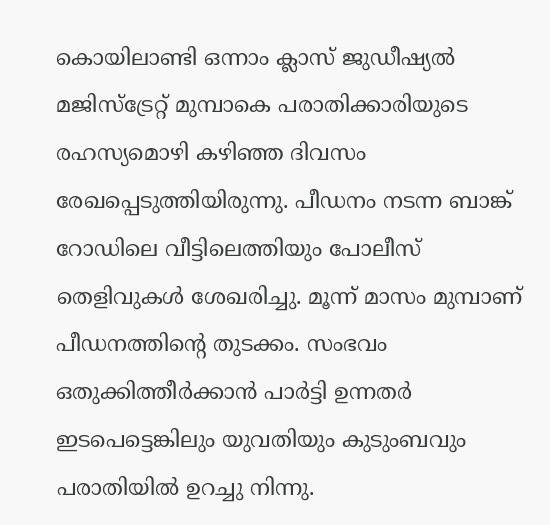കൊയിലാണ്ടി ഒന്നാം ക്ലാസ് ജുഡീഷ്യല്‍ മജിസ്ട്രേറ്റ് മുമ്പാകെ പരാതിക്കാരിയുടെ രഹസ്യമൊഴി കഴിഞ്ഞ ദിവസം രേഖപ്പെടുത്തിയിരുന്നു. പീഡനം നടന്ന ബാങ്ക് റോഡിലെ വീട്ടിലെത്തിയും പോലീസ് തെളിവുകള്‍ ശേഖരിച്ചു. മൂന്ന് മാസം മുമ്പാണ് പീഡനത്തിന്റെ തുടക്കം. സംഭവം  ഒതുക്കിത്തീര്‍ക്കാന്‍ പാര്‍ട്ടി ഉന്നതര്‍ ഇടപെട്ടെങ്കിലും യുവതിയും കുടുംബവും പരാതിയില്‍ ഉറച്ചു നിന്നു.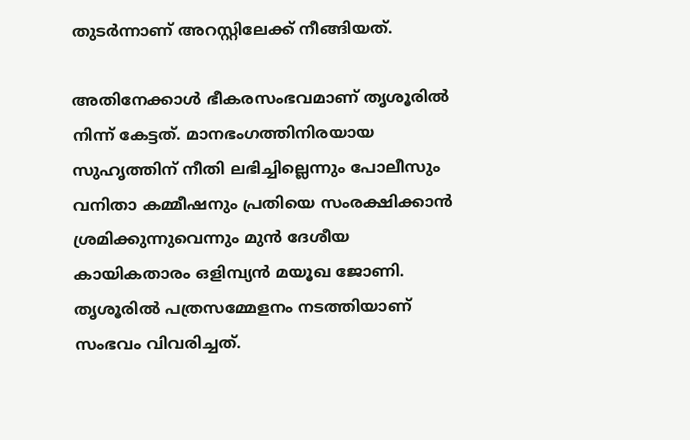തുടര്‍ന്നാണ് അറസ്റ്റിലേക്ക് നീങ്ങിയത്.

അതിനേക്കാള്‍ ഭീകരസംഭവമാണ് തൃശൂരില്‍ നിന്ന് കേട്ടത്. മാനഭംഗത്തിനിരയായ സുഹൃത്തിന് നീതി ലഭിച്ചില്ലെന്നും പോലീസും വനിതാ കമ്മീഷനും പ്രതിയെ സംരക്ഷിക്കാന്‍ ശ്രമിക്കുന്നുവെന്നും മുന്‍ ദേശീയ കായികതാരം ഒളിമ്പ്യന്‍ മയൂഖ ജോണി. തൃശൂരില്‍ പത്രസമ്മേളനം നടത്തിയാണ് സംഭവം വിവരിച്ചത്.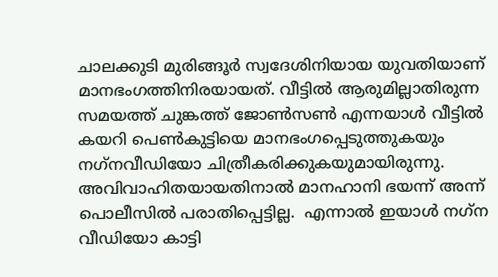ചാലക്കുടി മുരിങ്ങൂര്‍ സ്വദേശിനിയായ യുവതിയാണ് മാനഭംഗത്തിനിരയായത്. വീട്ടില്‍ ആരുമില്ലാതിരുന്ന സമയത്ത് ചുങ്കത്ത് ജോണ്‍സണ്‍ എന്നയാള്‍ വീട്ടില്‍ കയറി പെണ്‍കുട്ടിയെ മാനഭംഗപ്പെടുത്തുകയും നഗ്‌നവീഡിയോ ചിത്രീകരിക്കുകയുമായിരുന്നു. അവിവാഹിതയായതിനാല്‍ മാനഹാനി ഭയന്ന് അന്ന് പൊലീസില്‍ പരാതിപ്പെട്ടില്ല.  എന്നാല്‍ ഇയാള്‍ നഗ്‌ന വീഡിയോ കാട്ടി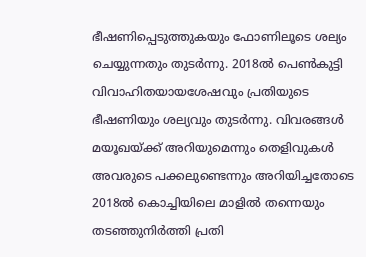ഭീഷണിപ്പെടുത്തുകയും ഫോണിലൂടെ ശല്യം ചെയ്യുന്നതും തുടര്‍ന്നു. 2018ല്‍ പെണ്‍കുട്ടി വിവാഹിതയായശേഷവും പ്രതിയുടെ ഭീഷണിയും ശല്യവും തുടര്‍ന്നു. വിവരങ്ങള്‍ മയൂഖയ്‌ക്ക് അറിയുമെന്നും തെളിവുകള്‍ അവരുടെ പക്കലുണ്ടെന്നും അറിയിച്ചതോടെ 2018ല്‍ കൊച്ചിയിലെ മാളില്‍ തന്നെയും തടഞ്ഞുനിര്‍ത്തി പ്രതി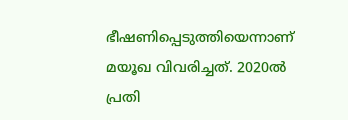ഭീഷണിപ്പെടുത്തിയെന്നാണ് മയൂഖ വിവരിച്ചത്. 2020ല്‍ പ്രതി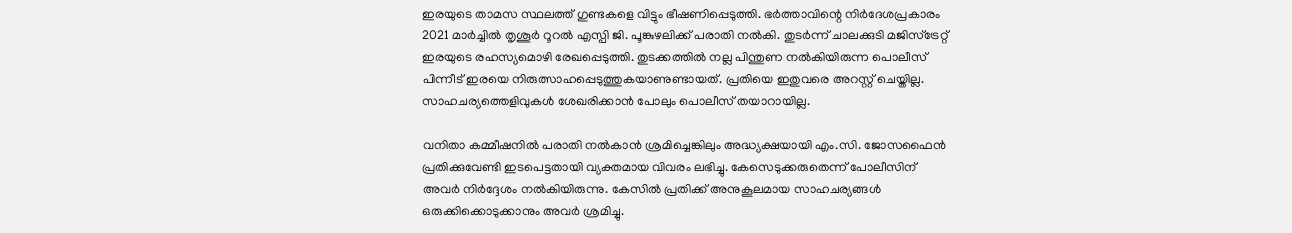ഇരയുടെ താമസ സ്ഥലത്ത് ഗുണ്ടകളെ വിട്ടും ഭീഷണിപ്പെടുത്തി. ഭര്‍ത്താവിന്റെ നിര്‍ദേശപ്രകാരം 2021 മാര്‍ച്ചില്‍ തൃശൂര്‍ റൂറല്‍ എസ്പി ജി. പൂങ്കുഴലിക്ക് പരാതി നല്‍കി. തുടര്‍ന്ന് ചാലക്കുടി മജിസ്ട്രേറ്റ് ഇരയുടെ രഹസ്യമൊഴി രേഖപ്പെടുത്തി. തുടക്കത്തില്‍ നല്ല പിന്തുണ നല്‍കിയിരുന്ന പൊലീസ് പിന്നീട് ഇരയെ നിരുത്സാഹപ്പെടുത്തുകയാണുണ്ടായത്. പ്രതിയെ ഇതുവരെ അറസ്റ്റ് ചെയ്തില്ല. സാഹചര്യത്തെളിവുകള്‍ ശേഖരിക്കാന്‍ പോലും പൊലീസ് തയാറായില്ല.

വനിതാ കമ്മീഷനില്‍ പരാതി നല്‍കാന്‍ ശ്രമിച്ചെങ്കിലും അദ്ധ്യക്ഷയായി എം.സി. ജോസഫൈന്‍ പ്രതിക്കുവേണ്ടി ഇടപെട്ടതായി വ്യക്തമായ വിവരം ലഭിച്ചു. കേസെടുക്കരുതെന്ന് പോലീസിന് അവര്‍ നിര്‍ദ്ദേശം നല്‍കിയിരുന്നു. കേസില്‍ പ്രതിക്ക് അനുകൂലമായ സാഹചര്യങ്ങള്‍ ഒരുക്കിക്കൊടുക്കാനും അവര്‍ ശ്രമിച്ചു.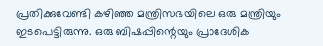പ്രതിക്കുവേണ്ടി കഴിഞ്ഞ മന്ത്രിസഭയിലെ ഒരു മന്ത്രിയും ഇടപെട്ടിരുന്നു. ഒരു ബിഷപ്പിന്റെയും പ്രാദേശിക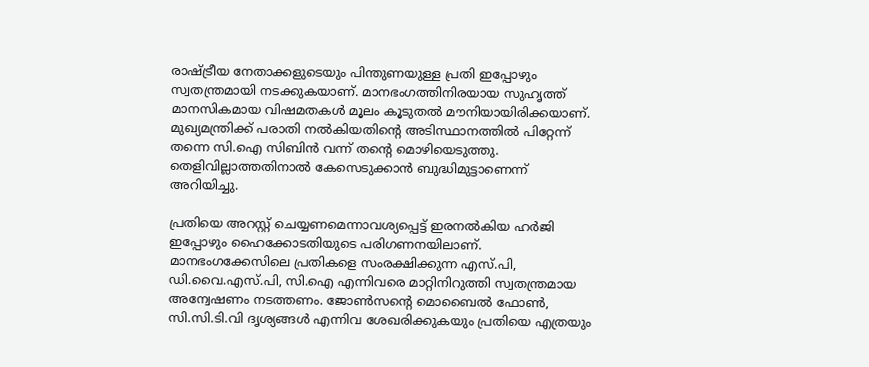രാഷ്‌ട്രീയ നേതാക്കളുടെയും പിന്തുണയുള്ള പ്രതി ഇപ്പോഴും സ്വതന്ത്രമായി നടക്കുകയാണ്. മാനഭംഗത്തിനിരയായ സുഹൃത്ത് മാനസികമായ വിഷമതകള്‍ മൂലം കൂടുതല്‍ മൗനിയായിരിക്കയാണ്. മുഖ്യമന്ത്രിക്ക് പരാതി നല്‍കിയതിന്റെ അടിസ്ഥാനത്തില്‍ പിറ്റേന്ന് തന്നെ സി.ഐ സിബിന്‍ വന്ന് തന്റെ മൊഴിയെടുത്തു. തെളിവില്ലാത്തതിനാല്‍ കേസെടുക്കാന്‍ ബുദ്ധിമുട്ടാണെന്ന് അറിയിച്ചു.

പ്രതിയെ അറസ്റ്റ് ചെയ്യണമെന്നാവശ്യപ്പെട്ട് ഇരനല്‍കിയ ഹര്‍ജി ഇപ്പോഴും ഹൈക്കോടതിയുടെ പരിഗണനയിലാണ്. മാനഭംഗക്കേസിലെ പ്രതികളെ സംരക്ഷിക്കുന്ന എസ്.പി, ഡി.വൈ.എസ്.പി, സി.ഐ എന്നിവരെ മാറ്റിനിറുത്തി സ്വതന്ത്രമായ അന്വേഷണം നടത്തണം. ജോണ്‍സന്റെ മൊബൈല്‍ ഫോണ്‍, സി.സി.ടി.വി ദൃശ്യങ്ങള്‍ എന്നിവ ശേഖരിക്കുകയും പ്രതിയെ എത്രയും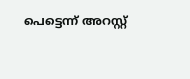പെട്ടെന്ന് അറസ്റ്റ്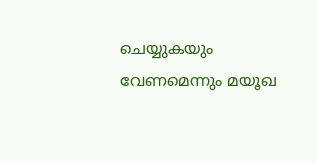ചെയ്യുകയും വേണമെന്നും മയൂഖ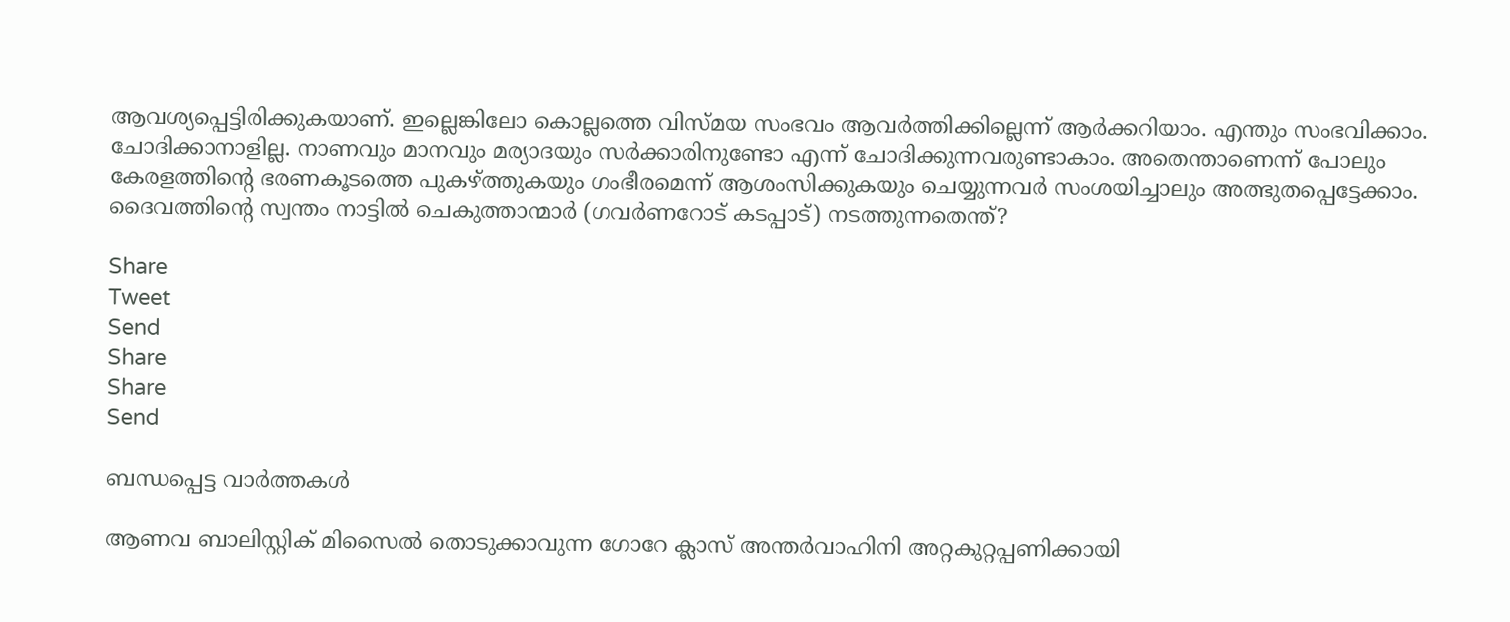ആവശ്യപ്പെട്ടിരിക്കുകയാണ്. ഇല്ലെങ്കിലോ കൊല്ലത്തെ വിസ്മയ സംഭവം ആവര്‍ത്തിക്കില്ലെന്ന് ആര്‍ക്കറിയാം. എന്തും സംഭവിക്കാം. ചോദിക്കാനാളില്ല. നാണവും മാനവും മര്യാദയും സര്‍ക്കാരിനുണ്ടോ എന്ന് ചോദിക്കുന്നവരുണ്ടാകാം. അതെന്താണെന്ന് പോലും കേരളത്തിന്റെ ഭരണകൂടത്തെ പുകഴ്‌ത്തുകയും ഗംഭീരമെന്ന് ആശംസിക്കുകയും ചെയ്യുന്നവര്‍ സംശയിച്ചാലും അത്ഭുതപ്പെട്ടേക്കാം. ദൈവത്തിന്റെ സ്വന്തം നാട്ടില്‍ ചെകുത്താന്മാര്‍ (ഗവര്‍ണറോട് കടപ്പാട്) നടത്തുന്നതെന്ത്?

Share
Tweet
Send
Share
Share
Send

ബന്ധപ്പെട്ട വാര്‍ത്തകള്‍

ആണവ ബാലിസ്റ്റിക് മിസൈല്‍ തൊടുക്കാവുന്ന ഗോറേ ക്ലാസ് അന്തര്‍വാഹിനി അറ്റകുറ്റപ്പണിക്കായി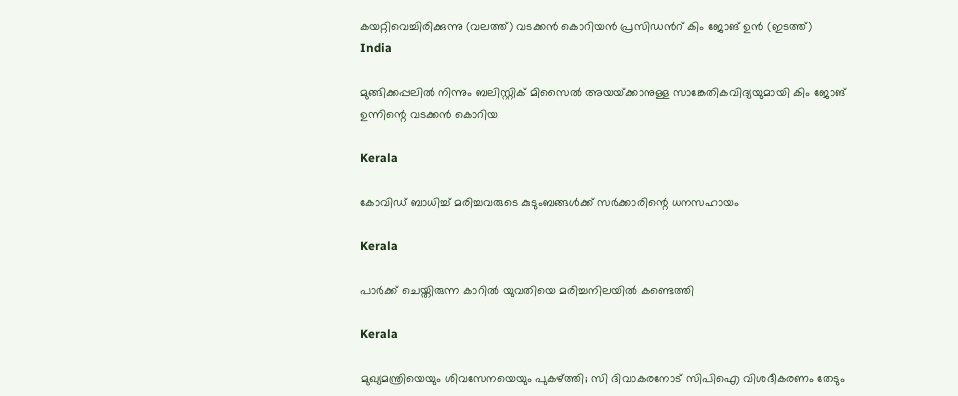കയറ്റിവെച്ചിരിക്കുന്നു (വലത്ത്) വടക്കന്‍ കൊറിയന്‍ പ്രസിഡന്‍റ് കിം ജോങ് ഉന്‍ (ഇടത്ത്)
India

മുങ്ങിക്കപ്പലില്‍ നിന്നും ബലിസ്റ്റിക് മിസൈല്‍ അയയ്‌ക്കാനുള്ള സാങ്കേതികവിദ്യയുമായി കിം ജോങ് ഉന്നിന്റെ വടക്കന്‍ കൊറിയ

Kerala

കോവിഡ് ബാധിച്ച് മരിച്ചവരുടെ കുടുംബങ്ങള്‍ക്ക് സര്‍ക്കാരിന്റെ ധനസഹായം

Kerala

പാര്‍ക്ക് ചെയ്തിരുന്ന കാറില്‍ യുവതിയെ മരിച്ചനിലയില്‍ കണ്ടെത്തി

Kerala

മുഖ്യമന്ത്രിയെയും ശിവസേനയെയും പുകഴ്‌ത്തി; സി ദിവാകരനോട് സിപിഐ വിശദീകരണം തേടും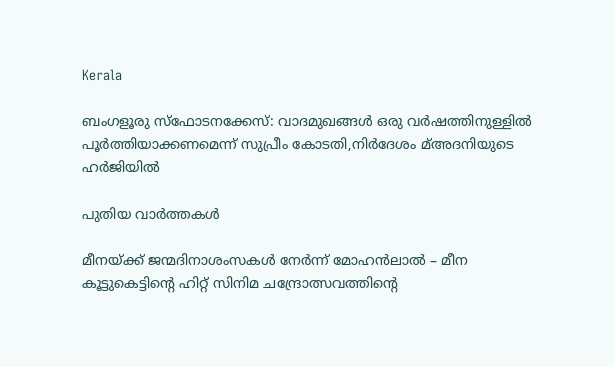Kerala

ബംഗളൂരു സ്‌ഫോടനക്കേസ്: വാദമുഖങ്ങള്‍ ഒരു വര്‍ഷത്തിനുള്ളില്‍ പൂര്‍ത്തിയാക്കണമെന്ന് സുപ്രീം കോടതി,നിര്‍ദേശം മ്അദനിയുടെ ഹര്‍ജിയില്‍

പുതിയ വാര്‍ത്തകള്‍

മീനയ്‌ക്ക് ജന്മദിനാശംസകള്‍ നേര്‍ന്ന് മോഹൻലാൽ – മീന കൂട്ടുകെട്ടിന്റെ ഹിറ്റ് സിനിമ ചന്ദ്രോത്സവത്തിന്റെ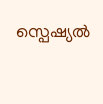സ്പെഷ്യൽ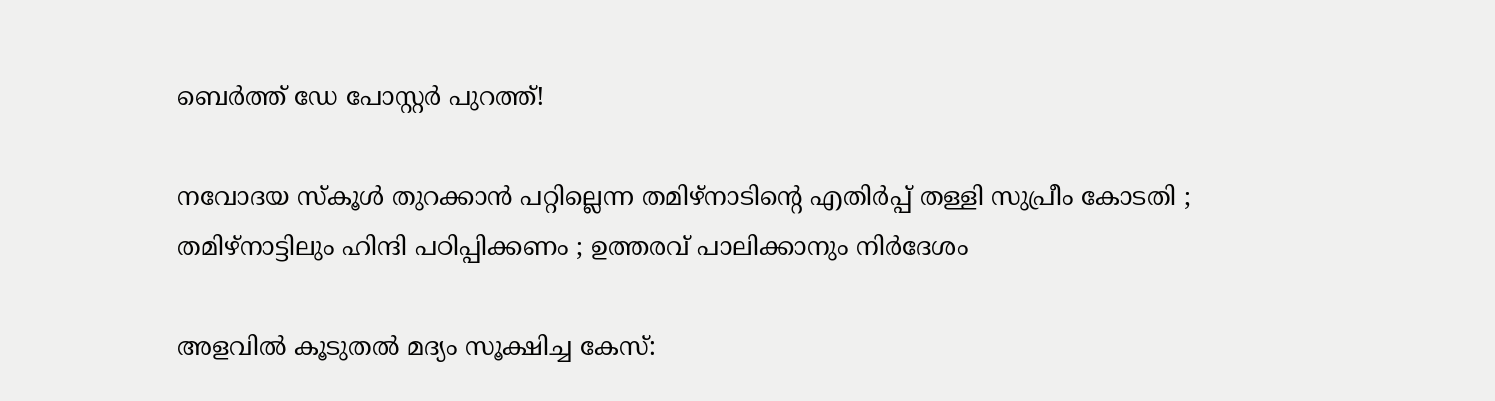ബെർത്ത് ഡേ പോസ്റ്റർ പുറത്ത്!

നവോദയ സ്കൂൾ തുറക്കാൻ പറ്റില്ലെന്ന തമിഴ്നാടിന്റെ എതിർപ്പ് തള്ളി സുപ്രീം കോടതി ; തമിഴ്നാട്ടിലും ഹിന്ദി പഠിപ്പിക്കണം ; ഉത്തരവ് പാലിക്കാനും നിർദേശം

അളവില്‍ കൂടുതല്‍ മദ്യം സൂക്ഷിച്ച കേസ്: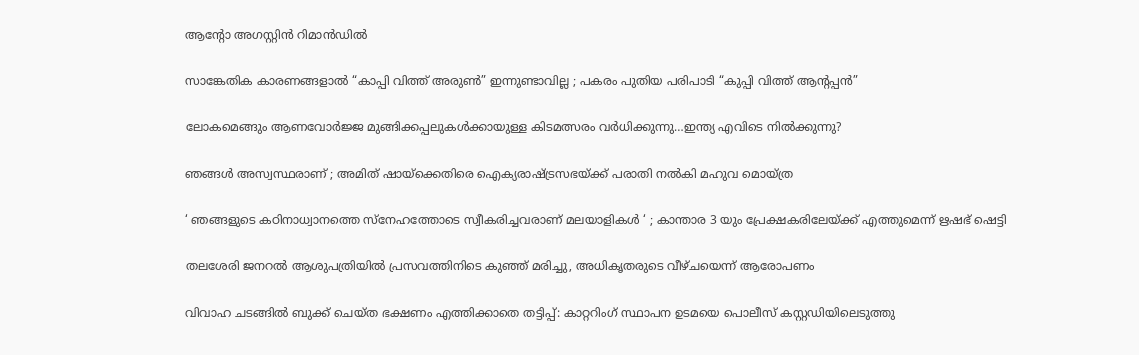ആന്റോ അഗസ്റ്റിന്‍ റിമാന്‍ഡില്‍

സാങ്കേതിക കാരണങ്ങളാൽ “കാപ്പി വിത്ത് അരുൺ” ഇന്നുണ്ടാവില്ല ; പകരം പുതിയ പരിപാടി “കുപ്പി വിത്ത് ആന്റപ്പൻ”

ലോകമെങ്ങും ആണവോർജ്ജ മുങ്ങിക്കപ്പലുകള്‍ക്കായുള്ള കിടമത്സരം വര്‍ധിക്കുന്നു…ഇന്ത്യ എവിടെ നില്‍ക്കുന്നു?

ഞങ്ങൾ അസ്വസ്ഥരാണ് ; അമിത് ഷായ്‌ക്കെതിരെ ഐക്യരാഷ്‌ട്രസഭയ്‌ക്ക് പരാതി നൽകി മഹുവ മൊയ്ത്ര

‘ ഞങ്ങളുടെ കഠിനാധ്വാനത്തെ സ്നേഹത്തോടെ സ്വീകരിച്ചവരാണ് മലയാളികൾ ‘ ; കാന്താര 3 യും പ്രേക്ഷകരിലേയ്‌ക്ക് എത്തുമെന്ന് ഋഷഭ് ഷെട്ടി

തലശേരി ജനറല്‍ ആശുപത്രിയില്‍ പ്രസവത്തിനിടെ കുഞ്ഞ് മരിച്ചു, അധികൃതരുടെ വീഴ്ചയെന്ന് ആരോപണം

വിവാഹ ചടങ്ങില്‍ ബുക്ക് ചെയ്ത ഭക്ഷണം എത്തിക്കാതെ തട്ടിപ്പ്: കാറ്ററിംഗ് സ്ഥാപന ഉടമയെ പൊലീസ് കസ്റ്റഡിയിലെടുത്തു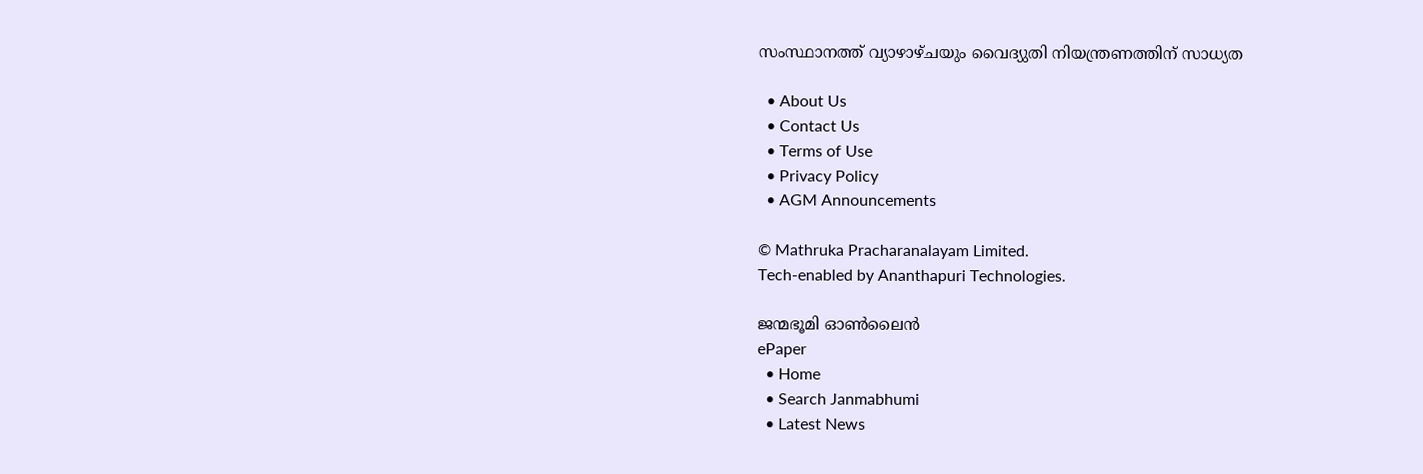സംസ്ഥാനത്ത് വ്യാഴാഴ്ചയും വൈദ്യുതി നിയന്ത്രണത്തിന് സാധ്യത

  • About Us
  • Contact Us
  • Terms of Use
  • Privacy Policy
  • AGM Announcements

© Mathruka Pracharanalayam Limited.
Tech-enabled by Ananthapuri Technologies.

ജന്മഭൂമി ഓണ്‍ലൈന്‍
ePaper
  • Home
  • Search Janmabhumi
  • Latest News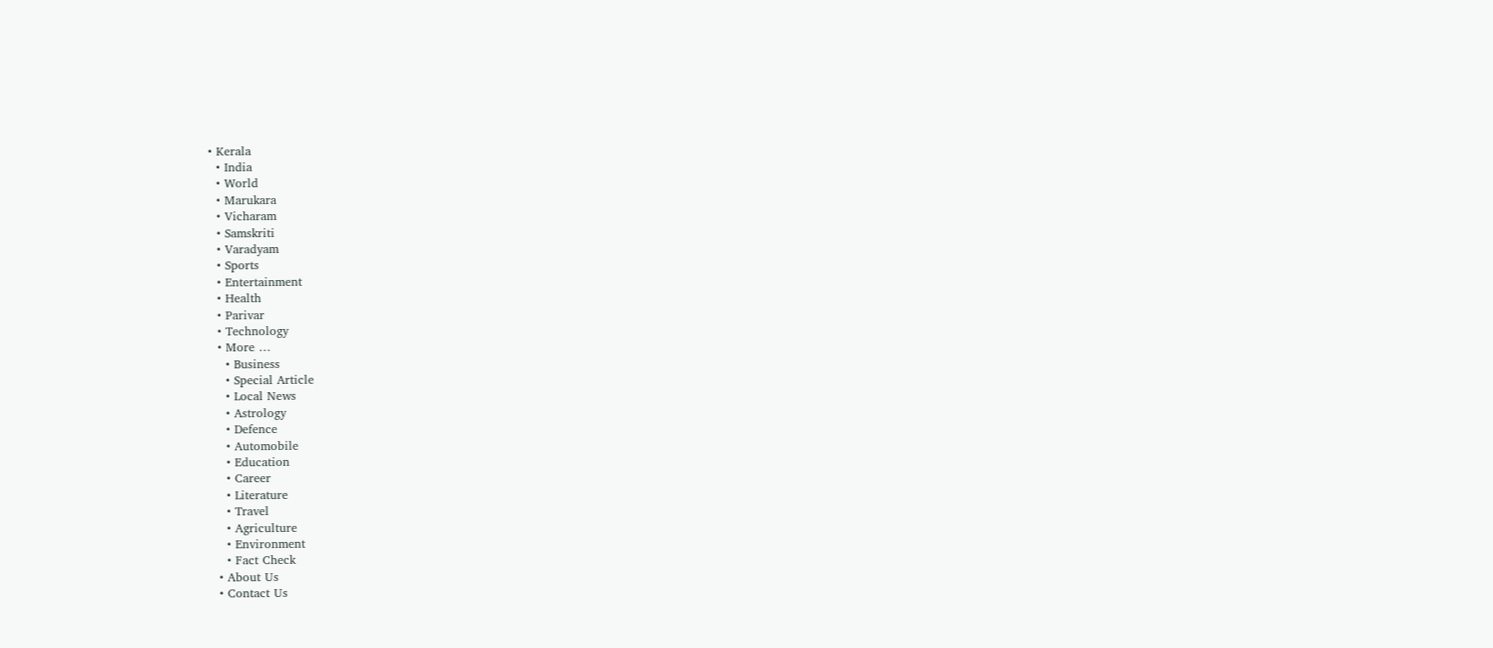• Kerala
  • India
  • World
  • Marukara
  • Vicharam
  • Samskriti
  • Varadyam
  • Sports
  • Entertainment
  • Health
  • Parivar
  • Technology
  • More …
    • Business
    • Special Article
    • Local News
    • Astrology
    • Defence
    • Automobile
    • Education
    • Career
    • Literature
    • Travel
    • Agriculture
    • Environment
    • Fact Check
  • About Us
  • Contact Us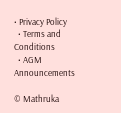• Privacy Policy
  • Terms and Conditions
  • AGM Announcements

© Mathruka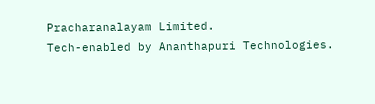Pracharanalayam Limited.
Tech-enabled by Ananthapuri Technologies.